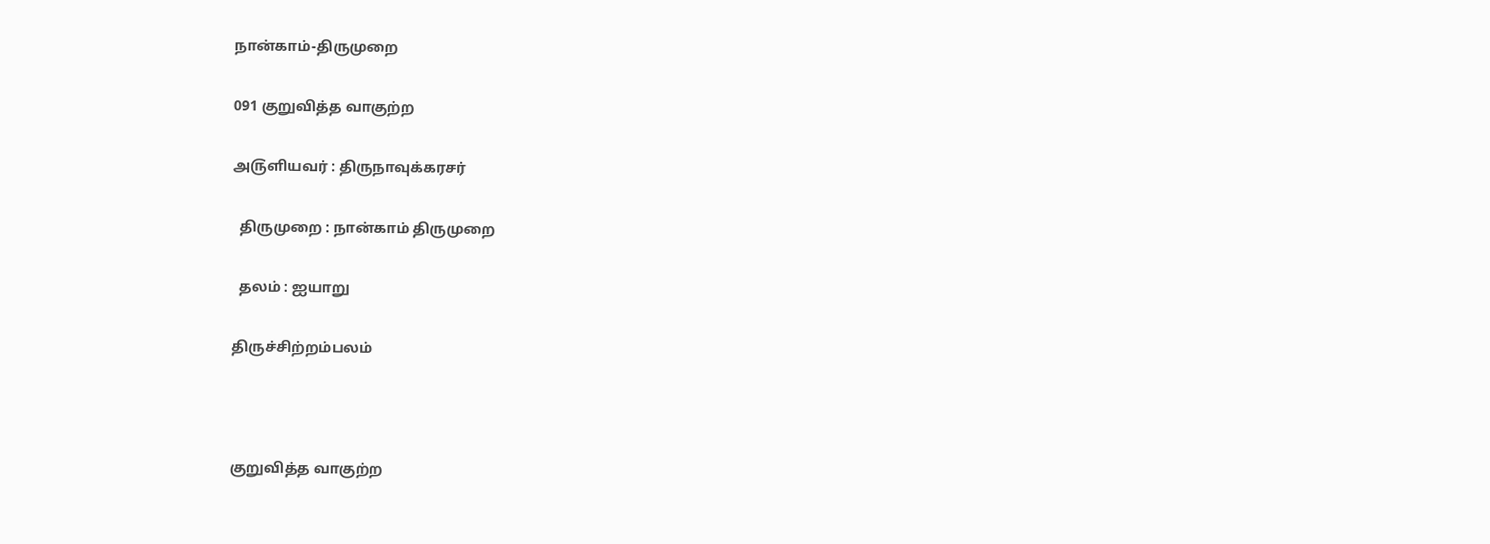நான்காம்-திருமுறை

091 குறுவித்த வாகுற்ற

அ௫ளியவர் : திருநாவுக்கரசர்

  திருமுறை : நான்காம் திருமுறை

  தலம் : ஐயாறு

திருச்சிற்றம்பலம்



குறுவித்த வாகுற்ற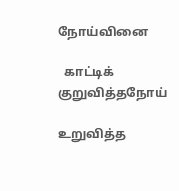நோய்வினை

  காட்டிக் குறுவித்தநோய்

உறுவித்த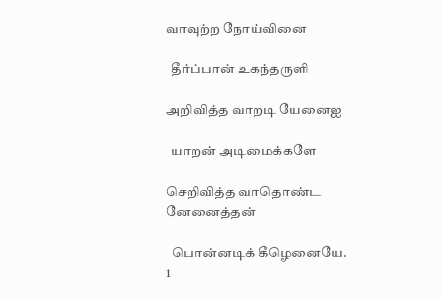வாவுற்ற நோய்வினை

  தீர்ப்பான் உகந்தருளி

அறிவித்த வாறடி யேனைஐ

  யாறன் அடிமைக்களே

செறிவித்த வாதொண்ட னேனைத்தன்

  பொன்னடிக் கீழெனையே.  1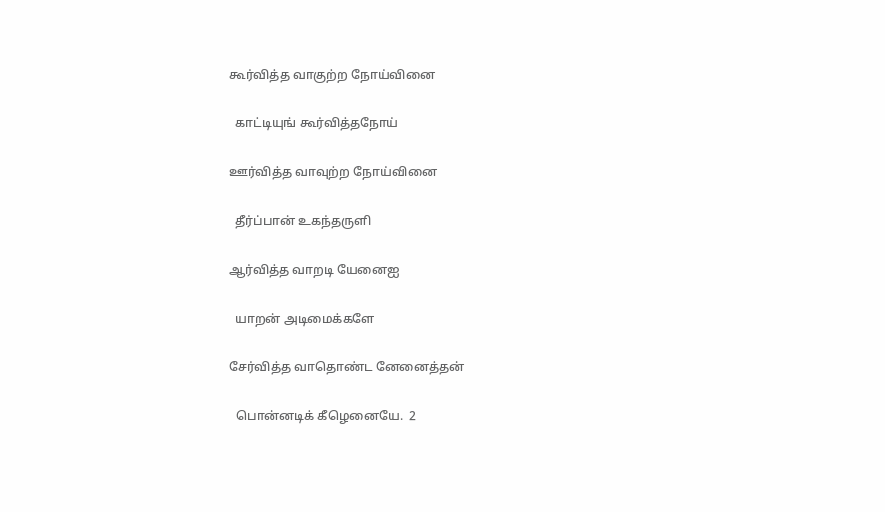கூர்வித்த வாகுற்ற நோய்வினை

  காட்டியுங் கூர்வித்தநோய்

ஊர்வித்த வாவுற்ற நோய்வினை

  தீர்ப்பான் உகந்தருளி

ஆர்வித்த வாறடி யேனைஐ

  யாறன் அடிமைக்களே

சேர்வித்த வாதொண்ட னேனைத்தன்

  பொன்னடிக் கீழெனையே.  2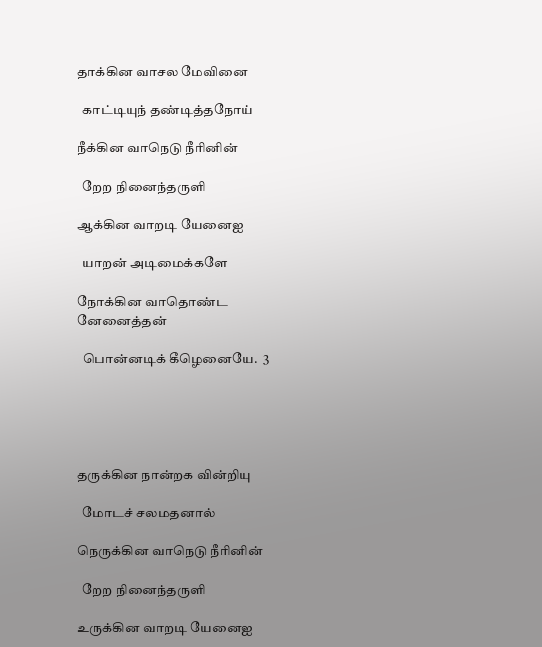தாக்கின வாசல மேவினை

  காட்டியுந் தண்டித்தநோய்

நீக்கின வாநெடு நீரினின்

  றேற நினைந்தருளி

ஆக்கின வாறடி யேனைஐ

  யாறன் அடிமைக்களே

நோக்கின வாதொண்ட னேனைத்தன்

  பொன்னடிக் கீழெனையே.  3





தருக்கின நான்றக வின்றியு

  மோடச் சலமதனால்

நெருக்கின வாநெடு நீரினின்

  றேற நினைந்தருளி

உருக்கின வாறடி யேனைஐ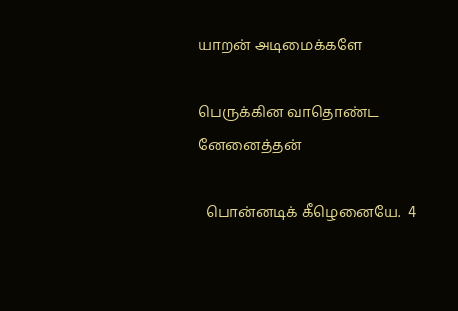யாறன் அடிமைக்களே

பெருக்கின வாதொண்ட னேனைத்தன்

  பொன்னடிக் கீழெனையே.  4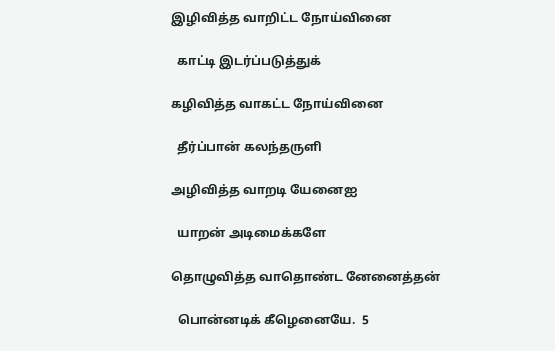இழிவித்த வாறிட்ட நோய்வினை

  காட்டி இடர்ப்படுத்துக்

கழிவித்த வாகட்ட நோய்வினை

  தீர்ப்பான் கலந்தருளி

அழிவித்த வாறடி யேனைஐ

  யாறன் அடிமைக்களே

தொழுவித்த வாதொண்ட னேனைத்தன்

  பொன்னடிக் கீழெனையே.  5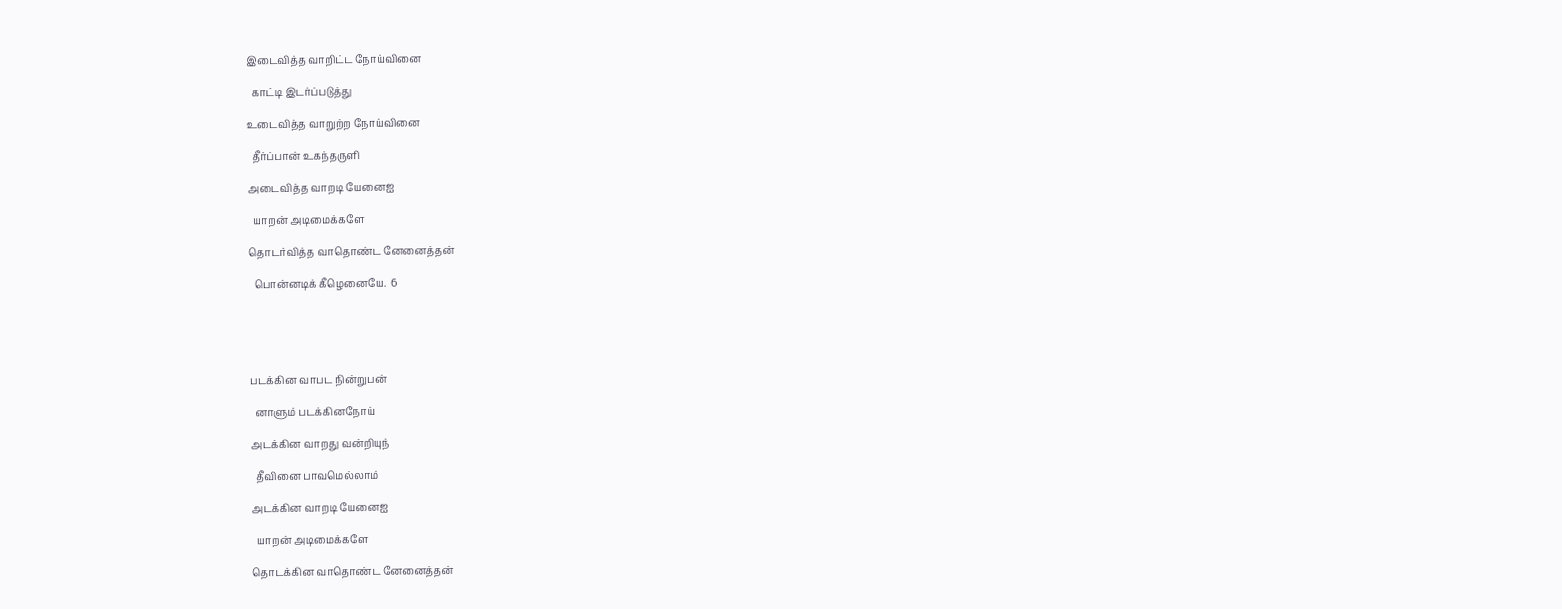இடைவித்த வாறிட்ட நோய்வினை

  காட்டி இடர்ப்படுத்து

உடைவித்த வாறுற்ற நோய்வினை

  தீர்ப்பான் உகந்தருளி

அடைவித்த வாறடி யேனைஐ

  யாறன் அடிமைக்களே

தொடர்வித்த வாதொண்ட னேனைத்தன்

  பொன்னடிக் கீழெனையே.  6





படக்கின வாபட நின்றுபன்

  னாளும் படக்கினநோய்

அடக்கின வாறது வன்றியுந்

  தீவினை பாவமெல்லாம்

அடக்கின வாறடி யேனைஐ

  யாறன் அடிமைக்களே

தொடக்கின வாதொண்ட னேனைத்தன்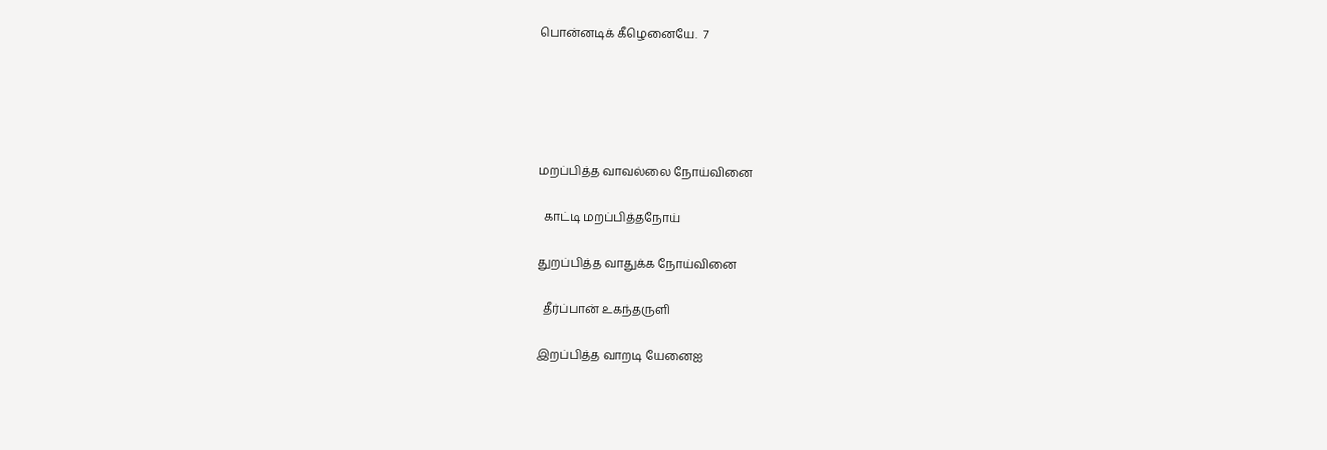பொன்னடிக் கீழெனையே.  7





மறப்பித்த வாவல்லை நோய்வினை

  காட்டி மறப்பித்தநோய்

துறப்பித்த வாதுக்க நோய்வினை

  தீர்ப்பான் உகந்தருளி

இறப்பித்த வாறடி யேனைஐ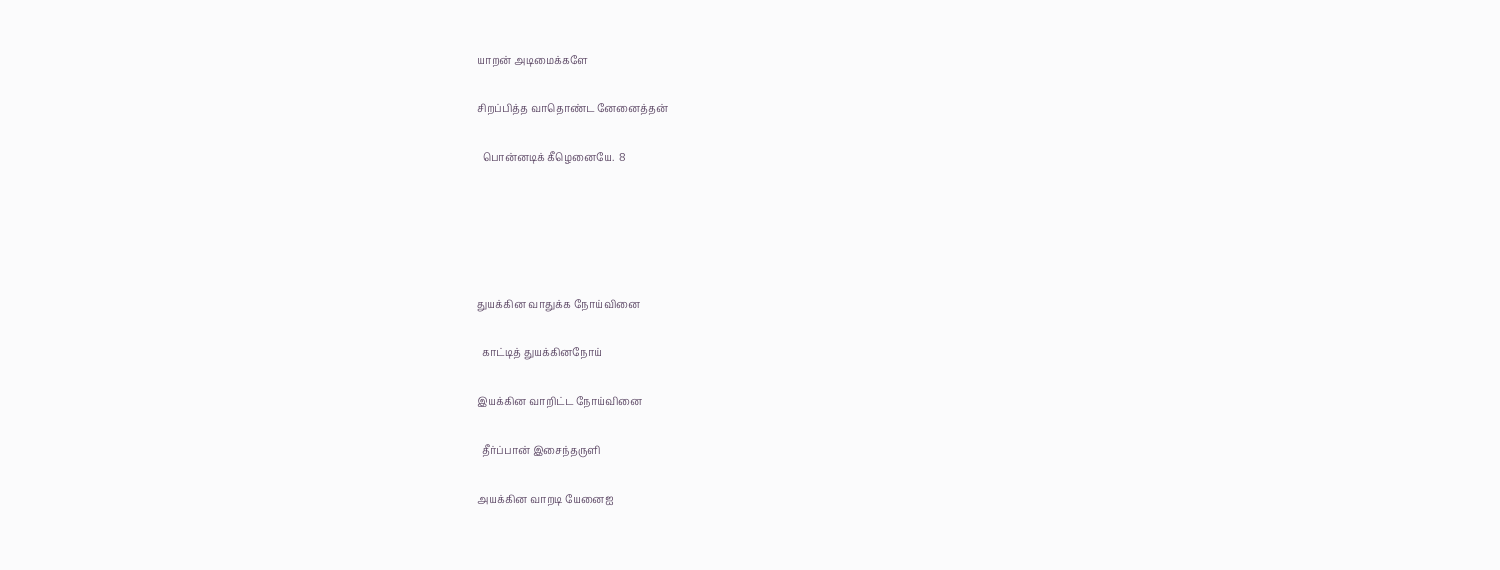யாறன் அடிமைக்களே

சிறப்பித்த வாதொண்ட னேனைத்தன்

  பொன்னடிக் கீழெனையே.  8





துயக்கின வாதுக்க நோய்வினை

  காட்டித் துயக்கினநோய்

இயக்கின வாறிட்ட நோய்வினை

  தீர்ப்பான் இசைந்தருளி

அயக்கின வாறடி யேனைஐ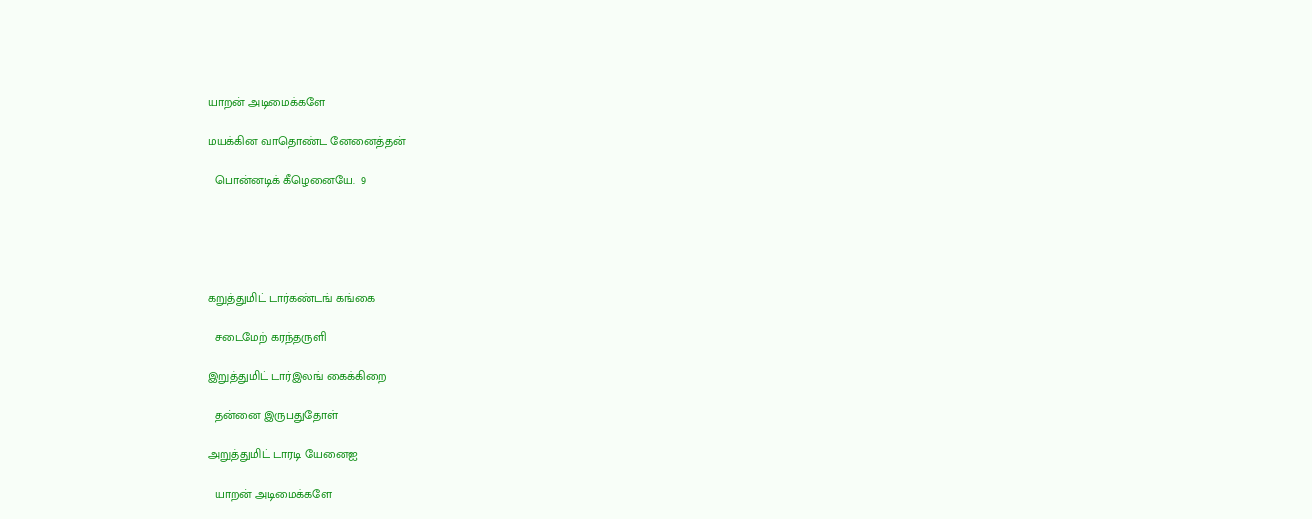யாறன் அடிமைக்களே

மயக்கின வாதொண்ட னேனைத்தன்

  பொன்னடிக் கீழெனையே.  9





கறுத்துமிட் டார்கண்டங் கங்கை

  சடைமேற் கரந்தருளி

இறுத்துமிட் டார்இலங் கைக்கிறை

  தன்னை இருபதுதோள்

அறுத்துமிட் டாரடி யேனைஐ

  யாறன் அடிமைக்களே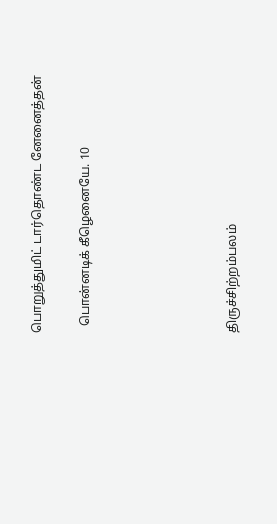பொறுத்துமிட் டார்தொண்ட னேனைத்தன்

  பொன்னடிக் கீழெனையே. 10





திருச்சிற்றம்பலம்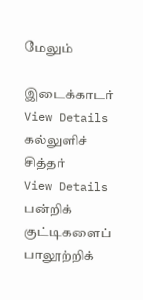மேலும்

இடைக்காடர்
View Details
கல்லுளிச் சித்தர்
View Details
பன்றிக் குட்டிகளைப் பாலூற்றிக்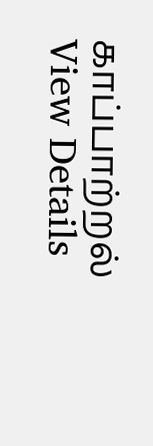காப்பாற்றல்
View Details